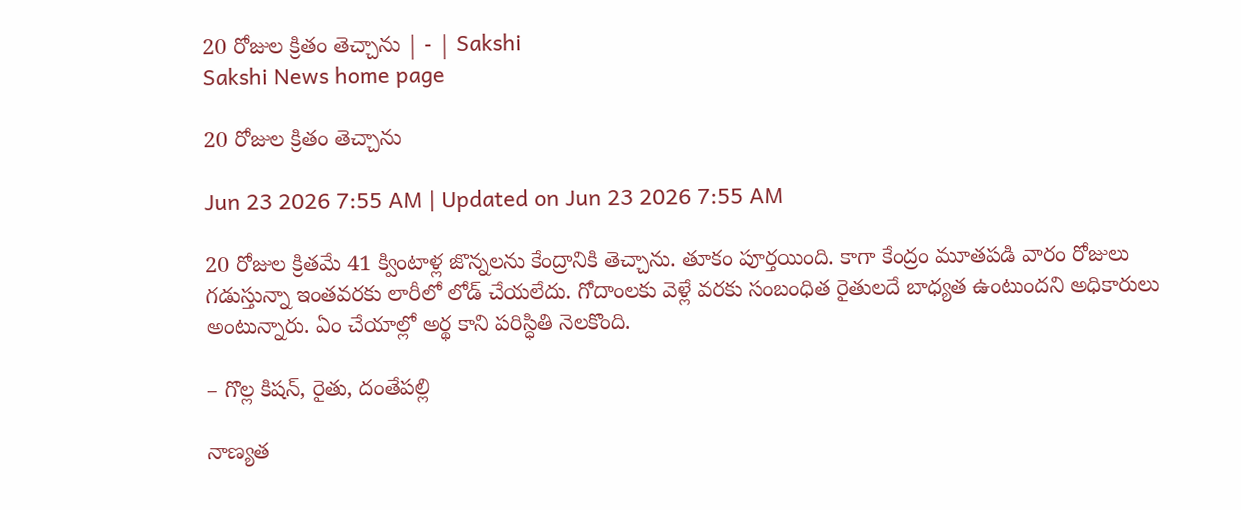20 రోజుల క్రితం తెచ్చాను | - | Sakshi
Sakshi News home page

20 రోజుల క్రితం తెచ్చాను

Jun 23 2026 7:55 AM | Updated on Jun 23 2026 7:55 AM

20 రోజుల క్రితమే 41 క్వింటాళ్ల జొన్నలను కేంద్రానికి తెచ్చాను. తూకం పూర్తయింది. కాగా కేంద్రం మూతపడి వారం రోజులు గడుస్తున్నా ఇంతవరకు లారీలో లోడ్‌ చేయలేదు. గోదాంలకు వెళ్లే వరకు సంబంధిత రైతులదే బాధ్యత ఉంటుందని అధికారులు అంటున్నారు. ఏం చేయాల్లో అర్థ కాని పరిస్ధితి నెలకొంది.

– గొల్ల కిషన్‌, రైతు, దంతేపల్లి

నాణ్యత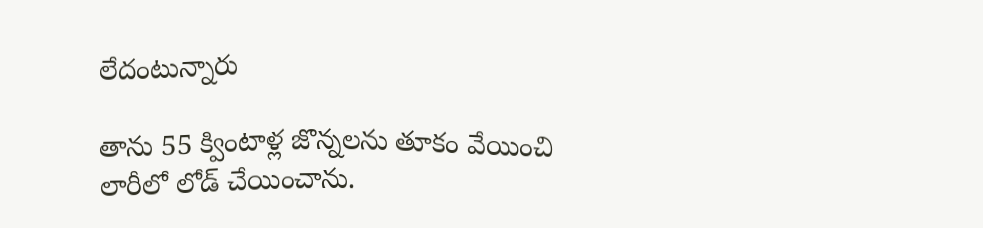లేదంటున్నారు

తాను 55 క్వింటాళ్ల జొన్నలను తూకం వేయించి లారీలో లోడ్‌ చేయించాను.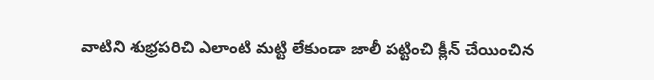వాటిని శుభ్రపరిచి ఎలాంటి మట్టి లేకుండా జాలీ పట్టించి క్లీన్‌ చేయించిన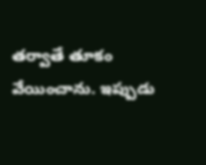తర్వాతే తూకం వేయించాను. ఇప్పుడు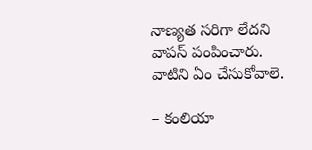నాణ్యత సరిగా లేదని వాపస్‌ పంపించారు. వాటిని ఏం చేసుకోవాలె.

– కంలియా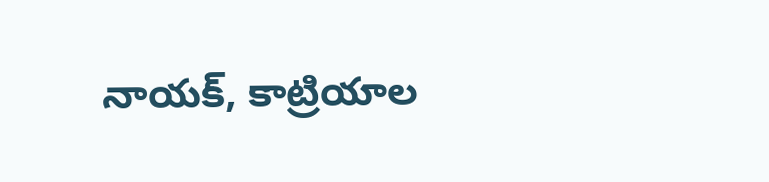నాయక్‌, కాట్రియాల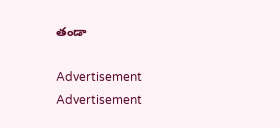తండా

Advertisement
Advertisement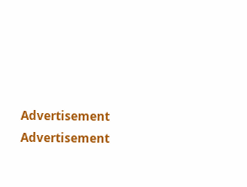Advertisement
Advertisement